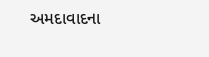અમદાવાદના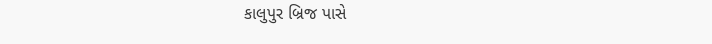કાલુપુર બ્રિજ પાસે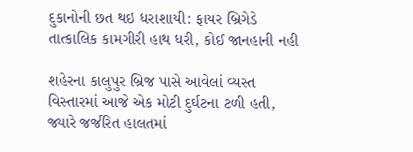દુકાનોની છત થઇ ધરાશાયી: ફાયર બ્રિગેડે તાત્કાલિક કામગીરી હાથ ધરી, કોઈ જાનહાની નહી

શહેરના કાલુપુર બ્રિજ પાસે આવેલાં વ્યસ્ત વિસ્તારમાં આજે એક મોટી દુર્ઘટના ટળી હતી, જ્યારે જર્જરિત હાલતમાં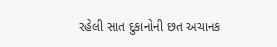રહેલી સાત દુકાનોની છત અચાનક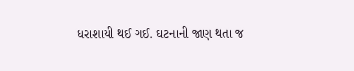ધરાશાયી થઈ ગઈ. ઘટનાની જાણ થતા જ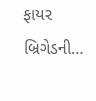ફાયર બ્રિગેડની…